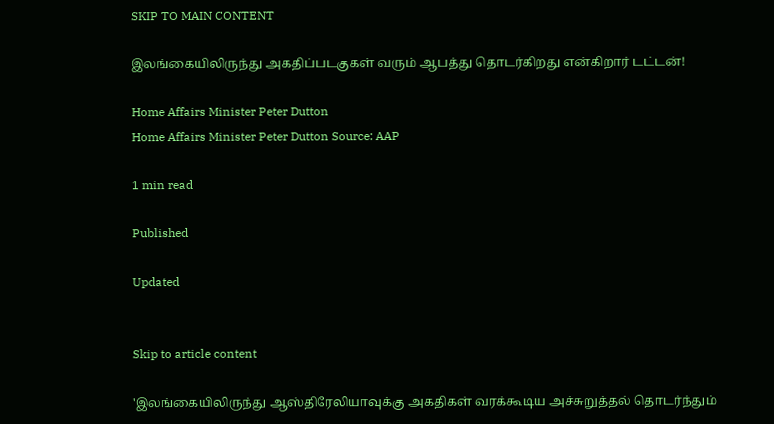SKIP TO MAIN CONTENT

இலங்கையிலிருந்து அகதிப்படகுகள் வரும் ஆபத்து தொடர்கிறது என்கிறார் டட்டன்!

Home Affairs Minister Peter Dutton
Home Affairs Minister Peter Dutton Source: AAP

1 min read

Published

Updated


Skip to article content

'இலங்கையிலிருந்து ஆஸ்திரேலியாவுக்கு அகதிகள் வரக்கூடிய அச்சுறுத்தல் தொடர்ந்தும்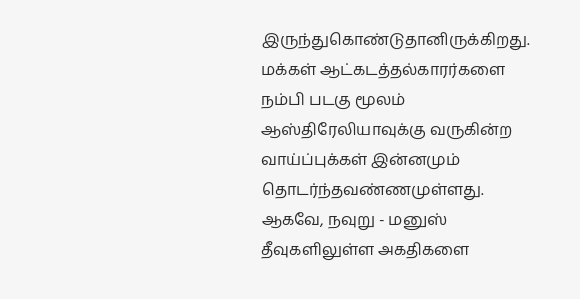இருந்துகொண்டுதானிருக்கிறது. மக்கள் ஆட்கடத்தல்காரர்களை நம்பி படகு மூலம் ஆஸ்திரேலியாவுக்கு வருகின்ற வாய்ப்புக்கள் இன்னமும் தொடர்ந்தவண்ணமுள்ளது. ஆகவே, நவுறு - மனுஸ் தீவுகளிலுள்ள அகதிகளை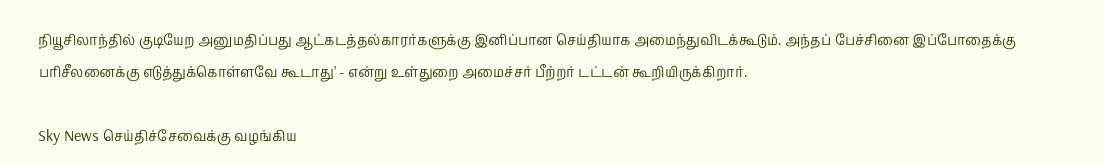நியூசிலாந்தில் குடியேற அனுமதிப்பது ஆட்கடத்தல்காரர்களுக்கு இனிப்பான செய்தியாக அமைந்துவிடக்கூடும். அந்தப் பேச்சினை இப்போதைக்கு பரிசீலனைக்கு எடுத்துக்கொள்ளவே கூடாது' - என்று உள்துறை அமைச்சர் பீற்றர் டட்டன் கூறியிருக்கிறார்.

Sky News செய்திச்சேவைக்கு வழங்கிய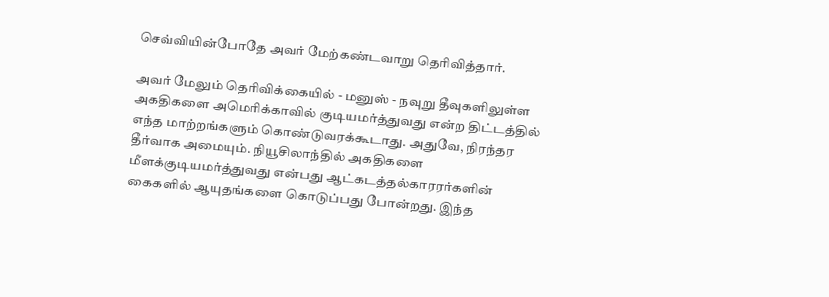செவ்வியின்போதே அவர் மேற்கண்டவாறு தெரிவித்தார்.

அவர் மேலும் தெரிவிக்கையில் - மனுஸ் - நவுறு தீவுகளிலுள்ள அகதிகளை அமெரிக்காவில் குடியமர்த்துவது என்ற திட்டத்தில் எந்த மாற்றங்களும் கொண்டுவரக்கூடாது. அதுவே, நிரந்தர தீர்வாக அமையும். நியூசிலாந்தில் அகதிகளை மீளக்குடியமர்த்துவது என்பது ஆட்கடத்தல்காரரர்களின் கைகளில் ஆயுதங்களை கொடுப்பது போன்றது. இந்த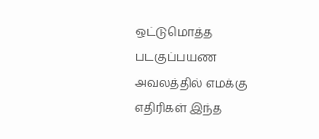ஒட்டுமொத்த படகுப்பயண அவலத்தில் எமக்கு எதிரிகள் இந்த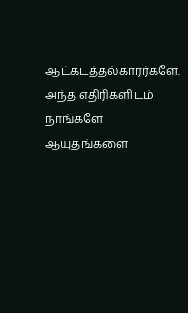ஆட்கடத்தல்காரர்களே. அந்த எதிரிகளிடம் நாங்களே ஆயுதங்களை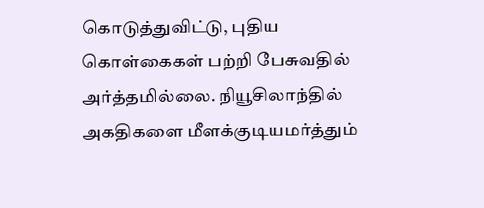கொடுத்துவிட்டு, புதிய கொள்கைகள் பற்றி பேசுவதில் அர்த்தமில்லை. நியூசிலாந்தில் அகதிகளை மீளக்குடியமர்த்தும்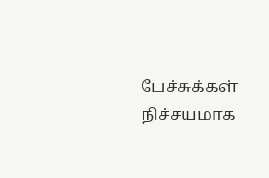பேச்சுக்கள் நிச்சயமாக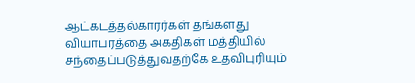ஆட்கடத்தல்காரர்கள் தங்களது வியாபரத்தை அகதிகள் மத்தியில் சந்தைப்படுத்துவதற்கே உதவிபுரியும்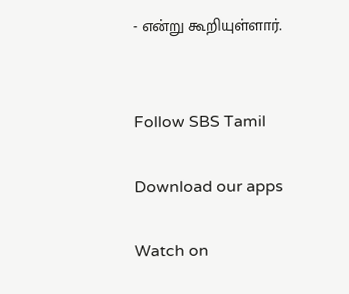- என்று கூறியுள்ளார்.


Follow SBS Tamil

Download our apps

Watch on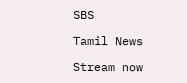SBS

Tamil News

Stream now